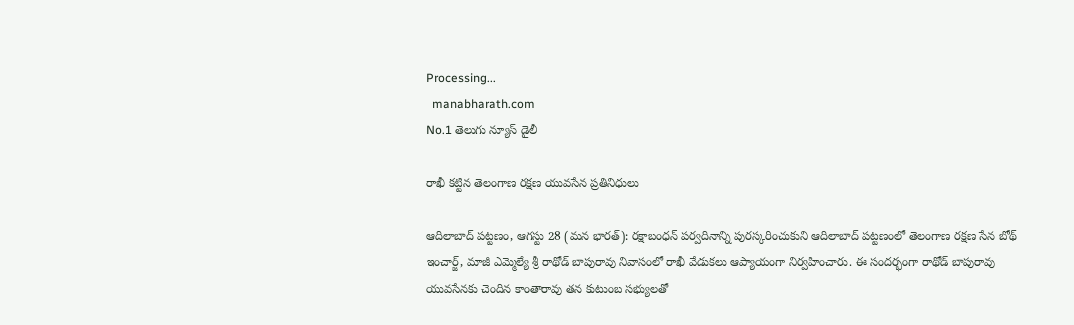Processing...
  manabharath.com
No.1 తెలుగు న్యూస్ డైలీ

రాఖీ కట్టిన తెలంగాణ రక్షణ యువసేన ప్రతినిధులు

ఆదిలాబాద్ పట్టణం, ఆగస్టు 28 (మన భారత్): రక్షాబంధన్ పర్వదినాన్ని పురస్కరించుకుని ఆదిలాబాద్ పట్టణంలో తెలంగాణ రక్షణ సేన బోథ్ ఇంచార్జ్, మాజీ ఎమ్మెల్యే శ్రీ రాథోడ్ బాపురావు నివాసంలో రాఖీ వేడుకలు ఆప్యాయంగా నిర్వహించారు. ఈ సందర్భంగా రాథోడ్ బాపురావు యువసేనకు చెందిన కాంతారావు తన కుటుంబ సభ్యులతో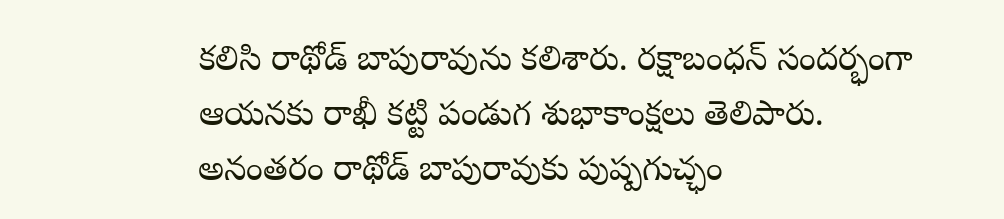కలిసి రాథోడ్ బాపురావును కలిశారు. రక్షాబంధన్ సందర్భంగా ఆయనకు రాఖీ కట్టి పండుగ శుభాకాంక్షలు తెలిపారు. అనంతరం రాథోడ్ బాపురావుకు పుష్పగుచ్ఛం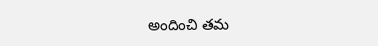అందించి తమ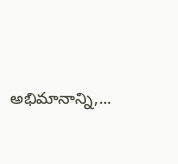అభిమానాన్ని,...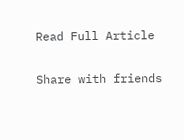Read Full Article

Share with friends